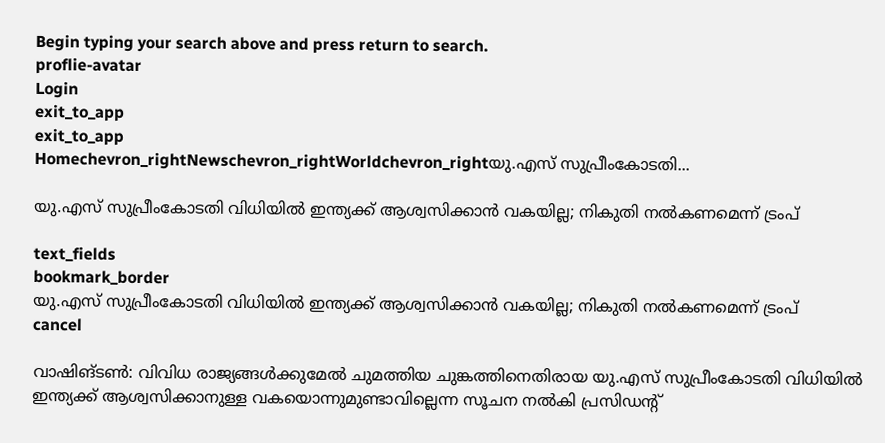Begin typing your search above and press return to search.
proflie-avatar
Login
exit_to_app
exit_to_app
Homechevron_rightNewschevron_rightWorldchevron_rightയു.എസ് സുപ്രീംകോടതി...

യു.എസ് സുപ്രീംകോടതി വിധിയിൽ ഇന്ത്യക്ക് ആശ്വസിക്കാൻ വകയില്ല; നികുതി നൽകണമെന്ന് ട്രംപ്

text_fields
bookmark_border
യു.എസ് സുപ്രീംകോടതി വിധിയിൽ ഇന്ത്യക്ക് ആശ്വസിക്കാൻ വകയില്ല; നികുതി നൽകണമെന്ന് ട്രംപ്
cancel

വാഷിങ്ടൺ: വിവിധ രാജ്യങ്ങൾക്കുമേൽ ചുമത്തിയ ചുങ്കത്തിനെതിരായ യു.എസ് സുപ്രീംകോടതി വിധിയിൽ ഇന്ത്യക്ക് ആശ്വസിക്കാനുള്ള വകയൊന്നുമുണ്ടാവില്ലെന്ന സൂചന നൽകി പ്രസിഡന്റ്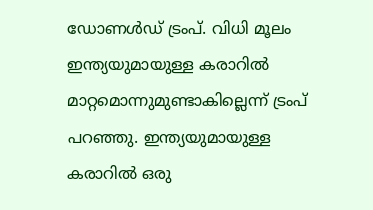ഡോണൾഡ് ട്രംപ്. വിധി മൂലം ഇന്ത്യയുമായുള്ള കരാറിൽ മാറ്റമൊന്നുമുണ്ടാകില്ലെന്ന് ട്രംപ് പറഞ്ഞു. ഇന്ത്യയുമായുള്ള കരാറിൽ ഒരു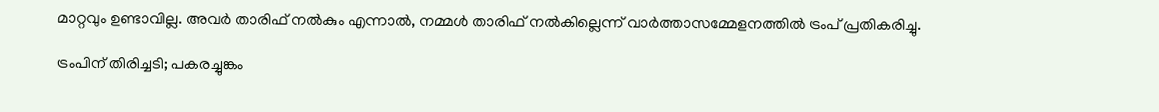മാറ്റവും ഉണ്ടാവില്ല. അവർ താരിഫ് നൽകും എന്നാൽ, നമ്മൾ താരിഫ് നൽകില്ലെന്ന് വാർത്താസമ്മേളനത്തിൽ ട്രംപ് പ്രതികരിച്ചു.

ട്രംപിന് തിരിച്ചടി; പകരച്ചുങ്കം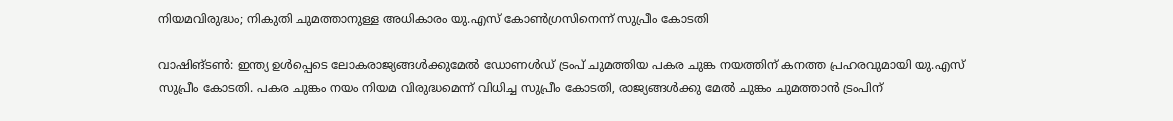നിയമവിരുദ്ധം; നികുതി ചുമത്താനുള്ള അധികാരം യു.എസ് കോൺഗ്രസിനെന്ന് സുപ്രീം കോടതി

വാഷിങ്ടൺ: ഇന്ത്യ ഉൾപ്പെടെ ലോകരാജ്യങ്ങൾക്കുമേൽ ഡോണൾഡ് ട്രംപ് ചുമത്തിയ പകര ചുങ്ക നയത്തിന് കനത്ത പ്രഹരവുമായി യു.എസ് സുപ്രീം കോടതി. പകര ചുങ്കം നയം നിയമ വിരുദ്ധമെന്ന് വിധിച്ച സുപ്രീം കോടതി, രാജ്യങ്ങൾക്കു മേൽ ചുങ്കം ചുമത്താൻ ട്രംപിന്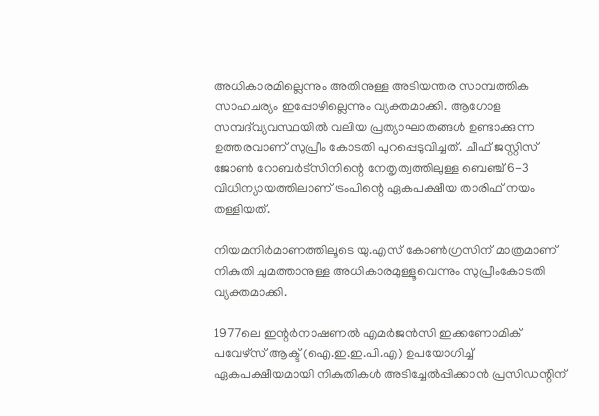അധികാരമില്ലെന്നും അതിനുള്ള അടിയന്തര സാമ്പത്തിക സാഹചര്യം ഇപ്പോഴില്ലെന്നും വ്യക്തമാക്കി. ആഗോള സമ്പദ്‌വ്യവസ്ഥയിൽ വലിയ പ്രത്യാഘാതങ്ങൾ ഉണ്ടാക്കുന്ന ഉത്തരവാണ് സുപ്രീം കോടതി പുറപ്പെടുവിച്ചത്. ചീഫ് ജസ്റ്റിസ് ജോൺ റോബർട്സിനിന്റെ നേതൃത്വത്തിലുള്ള ബെഞ്ച് 6-3 വിധിന്യായത്തിലാണ് ട്രംപിന്റെ ഏകപക്ഷീയ താരിഫ് നയം തള്ളിയത്.

നിയമനിർമാണത്തിലൂടെ യു.എസ് കോൺഗ്രസിന് മാത്രമാണ് നികുതി ചുമത്താനുള്ള അധികാരമുള്ളൂവെന്നും സുപ്രീംകോടതി വ്യക്തമാക്കി.

1977ലെ ഇന്റർനാഷണൽ എമർജൻസി ഇക്കണോമിക് പവേഴ്‌സ് ആക്ട് (ഐ.ഇ.ഇ.പി.എ) ഉപയോഗിച്ച് ഏകപക്ഷീയമായി നികുതികൾ അടിച്ചേൽപ്പിക്കാൻ പ്രസിഡന്റിന്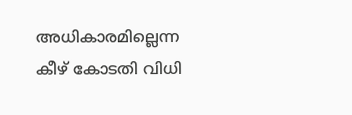അധികാരമില്ലെന്ന കീഴ് കോടതി വിധി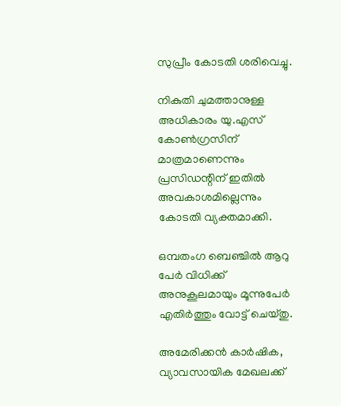സുപ്രീം കോടതി ശരിവെച്ചു.

നികുതി ചുമത്താനുള്ള അധികാരം യു.എസ് കോൺഗ്രസിന് മാത്രമാണെന്നും പ്രസിഡന്റിന് ഇതിൽ അവകാശമില്ലെന്നും കോടതി വ്യക്തമാക്കി.

ഒമ്പതംഗ ബെഞ്ചിൽ ആറു പേർ വിധിക്ക് അനുകൂലമായും മൂന്നുപേർ എതിർത്തും വോട്ട് ചെയ്തു.

അമേരിക്കൻ കാർഷിക, വ്യാവസായിക മേഖലക്ക്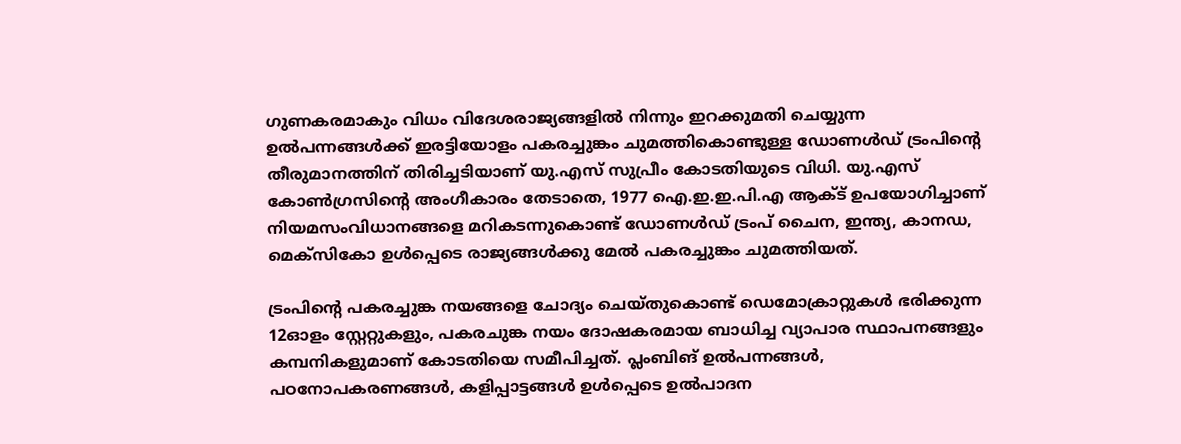ഗുണകരമാകും വിധം വിദേശരാജ്യങ്ങളിൽ നിന്നും ഇറക്കുമതി ചെയ്യുന്ന ഉൽപന്നങ്ങൾക്ക് ഇരട്ടിയോളം പകരച്ചുങ്കം ചുമത്തികൊണ്ടുള്ള ഡോണൾഡ് ട്രംപിന്റെ തീരുമാനത്തിന് തിരിച്ചടിയാണ് യു.എസ് സുപ്രീം കോടതിയുടെ വിധി. യു.എസ് കോൺഗ്രസിന്റെ അംഗീകാരം തേടാതെ, 1977 ഐ.ഇ.ഇ.പി.എ ആക്ട് ഉപയോഗിച്ചാണ് നിയമസംവിധാനങ്ങളെ മറികടന്നുകൊണ്ട് ഡോണൾഡ് ട്രംപ് ചൈന, ഇന്ത്യ, കാനഡ, മെക്സികോ ഉൾപ്പെടെ രാജ്യങ്ങൾക്കു മേൽ പകരച്ചുങ്കം ചുമത്തിയത്.

ട്രംപിന്റെ പകരച്ചുങ്ക നയങ്ങളെ ചോദ്യം ചെയ്തുകൊണ്ട് ഡെമോക്രാറ്റുകൾ ഭരിക്കുന്ന 12ഓളം സ്റ്റേറ്റുകളും, പകരചുങ്ക നയം ദോഷകരമായ ബാധിച്ച വ്യാപാര സ്ഥാപനങ്ങളും കമ്പനികളുമാണ് കോടതിയെ സമീപിച്ചത്. പ്ലംബിങ് ഉൽപന്നങ്ങൾ, പഠനോപകരണങ്ങൾ, കളിപ്പാട്ടങ്ങൾ ഉൾപ്പെടെ ഉൽപാദന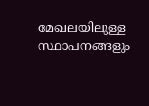മേഖലയിലുള്ള സ്ഥാപനങ്ങളും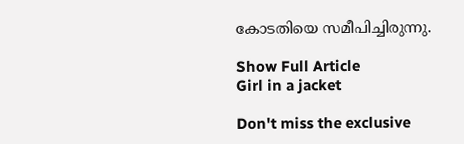കോടതിയെ സമീപിച്ചിരുന്നു.

Show Full Article
Girl in a jacket

Don't miss the exclusive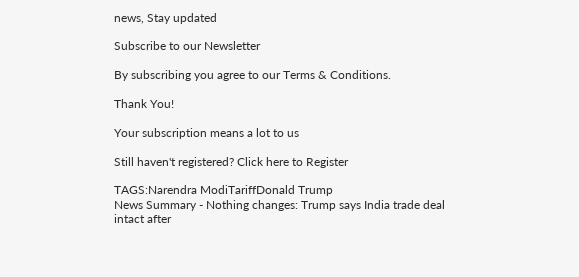news, Stay updated

Subscribe to our Newsletter

By subscribing you agree to our Terms & Conditions.

Thank You!

Your subscription means a lot to us

Still haven't registered? Click here to Register

TAGS:Narendra ModiTariffDonald Trump
News Summary - Nothing changes: Trump says India trade deal intact after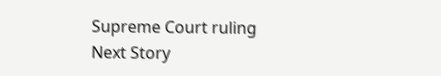Supreme Court ruling
Next Story